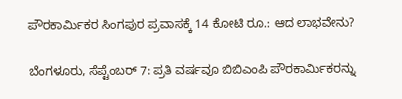ಪೌರಕಾರ್ಮಿಕರ ಸಿಂಗಪುರ ಪ್ರವಾಸಕ್ಕೆ 14 ಕೋಟಿ ರೂ.: ಆದ ಲಾಭವೇನು?

ಬೆಂಗಳೂರು, ಸೆಪ್ಟೆಂಬರ್ 7: ಪ್ರತಿ ವರ್ಷವೂ ಬಿಬಿಎಂಪಿ ಪೌರಕಾರ್ಮಿಕರನ್ನು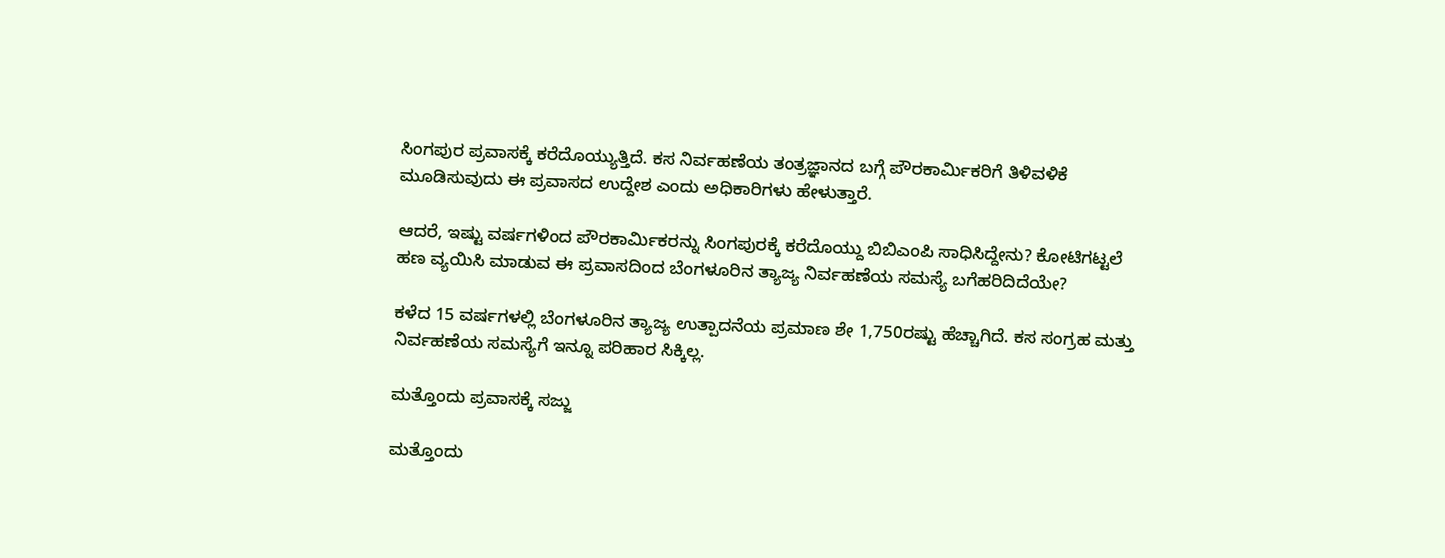ಸಿಂಗಪುರ ಪ್ರವಾಸಕ್ಕೆ ಕರೆದೊಯ್ಯುತ್ತಿದೆ. ಕಸ ನಿರ್ವಹಣೆಯ ತಂತ್ರಜ್ಞಾನದ ಬಗ್ಗೆ ಪೌರಕಾರ್ಮಿಕರಿಗೆ ತಿಳಿವಳಿಕೆ ಮೂಡಿಸುವುದು ಈ ಪ್ರವಾಸದ ಉದ್ದೇಶ ಎಂದು ಅಧಿಕಾರಿಗಳು ಹೇಳುತ್ತಾರೆ.

ಆದರೆ, ಇಷ್ಟು ವರ್ಷಗಳಿಂದ ಪೌರಕಾರ್ಮಿಕರನ್ನು ಸಿಂಗಪುರಕ್ಕೆ ಕರೆದೊಯ್ದು ಬಿಬಿಎಂಪಿ ಸಾಧಿಸಿದ್ದೇನು? ಕೋಟಿಗಟ್ಟಲೆ ಹಣ ವ್ಯಯಿಸಿ ಮಾಡುವ ಈ ಪ್ರವಾಸದಿಂದ ಬೆಂಗಳೂರಿನ ತ್ಯಾಜ್ಯ ನಿರ್ವಹಣೆಯ ಸಮಸ್ಯೆ ಬಗೆಹರಿದಿದೆಯೇ?

ಕಳೆದ 15 ವರ್ಷಗಳಲ್ಲಿ ಬೆಂಗಳೂರಿನ ತ್ಯಾಜ್ಯ ಉತ್ಪಾದನೆಯ ಪ್ರಮಾಣ ಶೇ 1,750ರಷ್ಟು ಹೆಚ್ಚಾಗಿದೆ. ಕಸ ಸಂಗ್ರಹ ಮತ್ತು ನಿರ್ವಹಣೆಯ ಸಮಸ್ಯೆಗೆ ಇನ್ನೂ ಪರಿಹಾರ ಸಿಕ್ಕಿಲ್ಲ.

ಮತ್ತೊಂದು ಪ್ರವಾಸಕ್ಕೆ ಸಜ್ಜು

ಮತ್ತೊಂದು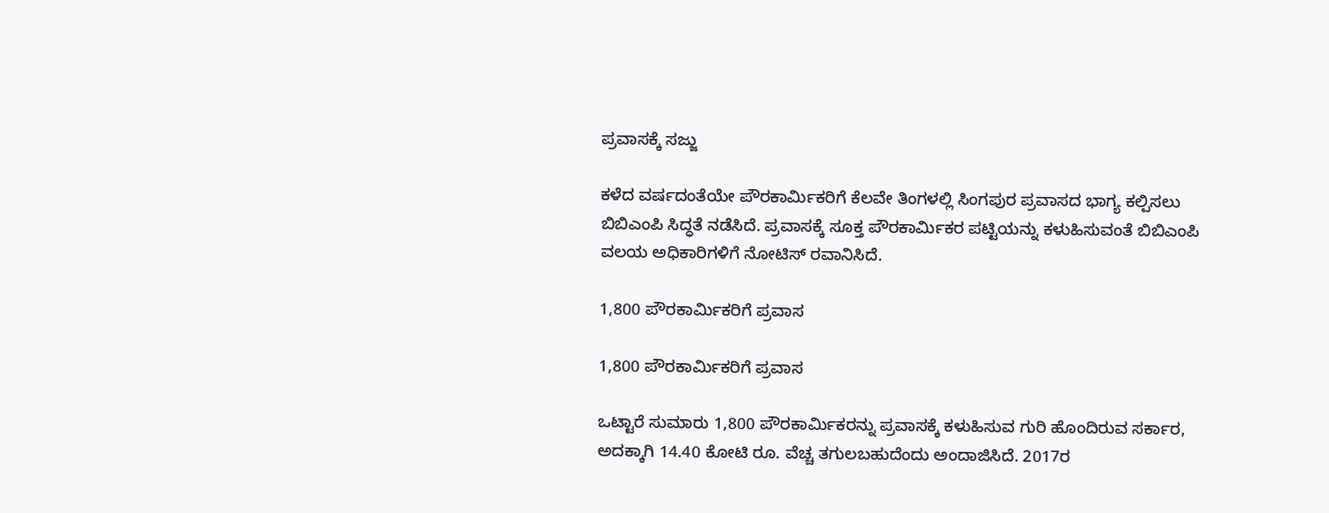ಪ್ರವಾಸಕ್ಕೆ ಸಜ್ಜು

ಕಳೆದ ವರ್ಷದಂತೆಯೇ ಪೌರಕಾರ್ಮಿಕರಿಗೆ ಕೆಲವೇ ತಿಂಗಳಲ್ಲಿ ಸಿಂಗಪುರ ಪ್ರವಾಸದ ಭಾಗ್ಯ ಕಲ್ಪಿಸಲು ಬಿಬಿಎಂಪಿ ಸಿದ್ಧತೆ ನಡೆಸಿದೆ. ಪ್ರವಾಸಕ್ಕೆ ಸೂಕ್ತ ಪೌರಕಾರ್ಮಿಕರ ಪಟ್ಟಿಯನ್ನು ಕಳುಹಿಸುವಂತೆ ಬಿಬಿಎಂಪಿ ವಲಯ ಅಧಿಕಾರಿಗಳಿಗೆ ನೋಟಿಸ್ ರವಾನಿಸಿದೆ.

1,800 ಪೌರಕಾರ್ಮಿಕರಿಗೆ ಪ್ರವಾಸ

1,800 ಪೌರಕಾರ್ಮಿಕರಿಗೆ ಪ್ರವಾಸ

ಒಟ್ಟಾರೆ ಸುಮಾರು 1,800 ಪೌರಕಾರ್ಮಿಕರನ್ನು ಪ್ರವಾಸಕ್ಕೆ ಕಳುಹಿಸುವ ಗುರಿ ಹೊಂದಿರುವ ಸರ್ಕಾರ, ಅದಕ್ಕಾಗಿ 14.40 ಕೋಟಿ ರೂ. ವೆಚ್ಚ ತಗುಲಬಹುದೆಂದು ಅಂದಾಜಿಸಿದೆ. 2017ರ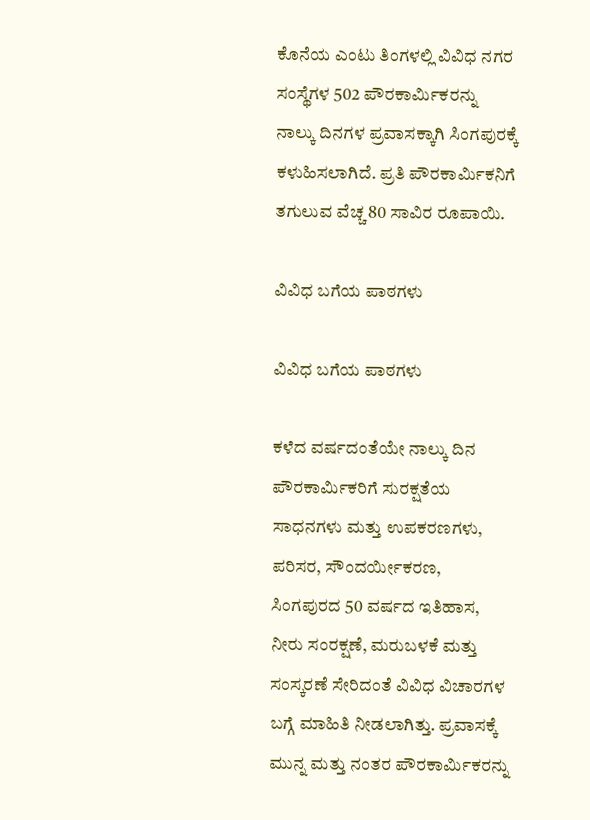ಕೊನೆಯ ಎಂಟು ತಿಂಗಳಲ್ಲಿ ವಿವಿಧ ನಗರ ಸಂಸ್ಥೆಗಳ 502 ಪೌರಕಾರ್ಮಿಕರನ್ನು ನಾಲ್ಕು ದಿನಗಳ ಪ್ರವಾಸಕ್ಕಾಗಿ ಸಿಂಗಪುರಕ್ಕೆ ಕಳುಹಿಸಲಾಗಿದೆ. ಪ್ರತಿ ಪೌರಕಾರ್ಮಿಕನಿಗೆ ತಗುಲುವ ವೆಚ್ಚ 80 ಸಾವಿರ ರೂಪಾಯಿ.

ವಿವಿಧ ಬಗೆಯ ಪಾಠಗಳು

ವಿವಿಧ ಬಗೆಯ ಪಾಠಗಳು

ಕಳೆದ ವರ್ಷದಂತೆಯೇ ನಾಲ್ಕು ದಿನ ಪೌರಕಾರ್ಮಿಕರಿಗೆ ಸುರಕ್ಷತೆಯ ಸಾಧನಗಳು ಮತ್ತು ಉಪಕರಣಗಳು, ಪರಿಸರ, ಸೌಂದರ್ಯೀಕರಣ, ಸಿಂಗಪುರದ 50 ವರ್ಷದ ಇತಿಹಾಸ, ನೀರು ಸಂರಕ್ಷಣೆ, ಮರುಬಳಕೆ ಮತ್ತು ಸಂಸ್ಕರಣೆ ಸೇರಿದಂತೆ ವಿವಿಧ ವಿಚಾರಗಳ ಬಗ್ಗೆ ಮಾಹಿತಿ ನೀಡಲಾಗಿತ್ತು. ಪ್ರವಾಸಕ್ಕೆ ಮುನ್ನ ಮತ್ತು ನಂತರ ಪೌರಕಾರ್ಮಿಕರನ್ನು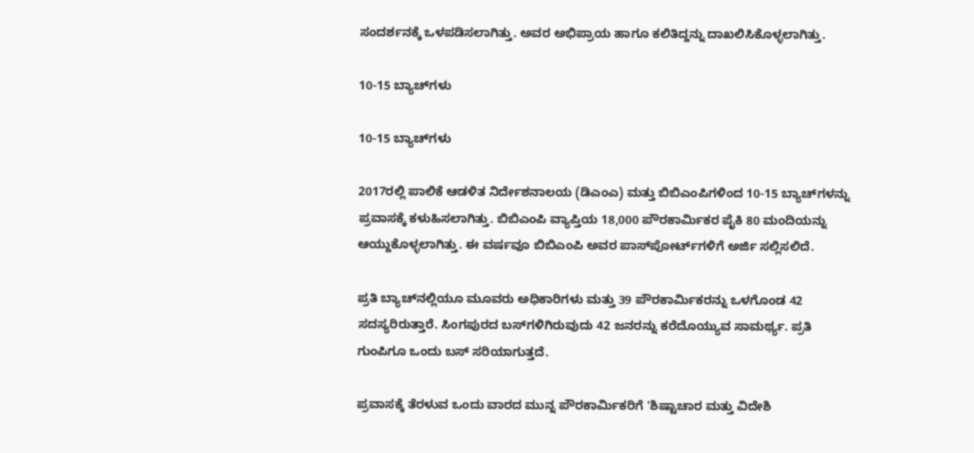ಸಂದರ್ಶನಕ್ಕೆ ಒಳಪಡಿಸಲಾಗಿತ್ತು. ಅವರ ಅಭಿಪ್ರಾಯ ಹಾಗೂ ಕಲಿತಿದ್ದನ್ನು ದಾಖಲಿಸಿಕೊಳ್ಳಲಾಗಿತ್ತು.

10-15 ಬ್ಯಾಚ್‌ಗಳು

10-15 ಬ್ಯಾಚ್‌ಗಳು

2017ರಲ್ಲಿ ಪಾಲಿಕೆ ಆಡಳಿತ ನಿರ್ದೇಶನಾಲಯ (ಡಿಎಂಎ) ಮತ್ತು ಬಿಬಿಎಂಪಿಗಳಿಂದ 10-15 ಬ್ಯಾಚ್‌ಗಳನ್ನು ಪ್ರವಾಸಕ್ಕೆ ಕಳುಹಿಸಲಾಗಿತ್ತು. ಬಿಬಿಎಂಪಿ ವ್ಯಾಪ್ತಿಯ 18,000 ಪೌರಕಾರ್ಮಿಕರ ಪೈಕಿ 80 ಮಂದಿಯನ್ನು ಆಯ್ದುಕೊಳ್ಳಲಾಗಿತ್ತು. ಈ ವರ್ಷವೂ ಬಿಬಿಎಂಪಿ ಅವರ ಪಾಸ್‌ಪೋರ್ಟ್‌ಗಳಿಗೆ ಅರ್ಜಿ ಸಲ್ಲಿಸಲಿದೆ.

ಪ್ರತಿ ಬ್ಯಾಚ್‌ನಲ್ಲಿಯೂ ಮೂವರು ಅಧಿಕಾರಿಗಳು ಮತ್ತು 39 ಪೌರಕಾರ್ಮಿಕರನ್ನು ಒಳಗೊಂಡ 42 ಸದಸ್ಯರಿರುತ್ತಾರೆ. ಸಿಂಗಪುರದ ಬಸ್‌ಗಳಿಗಿರುವುದು 42 ಜನರನ್ನು ಕರೆದೊಯ್ಯುವ ಸಾಮರ್ಥ್ಯ. ಪ್ರತಿ ಗುಂಪಿಗೂ ಒಂದು ಬಸ್ ಸರಿಯಾಗುತ್ತದೆ.

ಪ್ರವಾಸಕ್ಕೆ ತೆರಳುವ ಒಂದು ವಾರದ ಮುನ್ನ ಪೌರಕಾರ್ಮಿಕರಿಗೆ 'ಶಿಷ್ಟಾಚಾರ ಮತ್ತು ವಿದೇಶಿ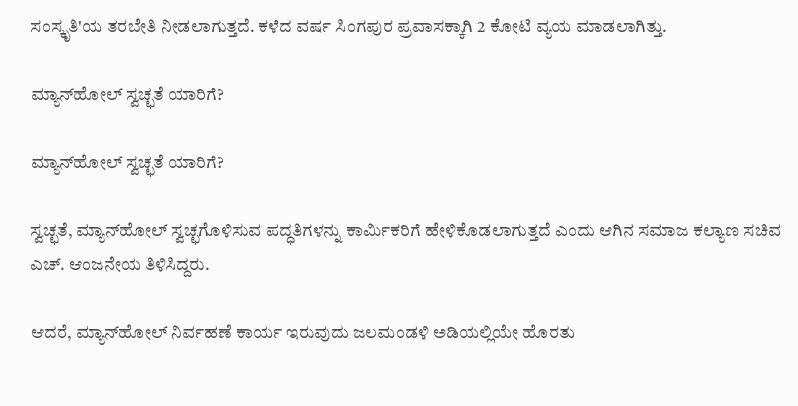ಸಂಸ್ಕೃತಿ'ಯ ತರಬೇತಿ ನೀಡಲಾಗುತ್ತದೆ. ಕಳೆದ ವರ್ಷ ಸಿಂಗಪುರ ಪ್ರವಾಸಕ್ಕಾಗಿ 2 ಕೋಟಿ ವ್ಯಯ ಮಾಡಲಾಗಿತ್ತು.

ಮ್ಯಾನ್‌ಹೋಲ್ ಸ್ವಚ್ಛತೆ ಯಾರಿಗೆ?

ಮ್ಯಾನ್‌ಹೋಲ್ ಸ್ವಚ್ಛತೆ ಯಾರಿಗೆ?

ಸ್ವಚ್ಛತೆ, ಮ್ಯಾನ್‌ಹೋಲ್ ಸ್ವಚ್ಛಗೊಳಿಸುವ ಪದ್ಧತಿಗಳನ್ನು ಕಾರ್ಮಿಕರಿಗೆ ಹೇಳಿಕೊಡಲಾಗುತ್ತದೆ ಎಂದು ಆಗಿನ ಸಮಾಜ ಕಲ್ಯಾಣ ಸಚಿವ ಎಚ್. ಆಂಜನೇಯ ತಿಳಿಸಿದ್ದರು.

ಆದರೆ, ಮ್ಯಾನ್‌ಹೋಲ್ ನಿರ್ವಹಣೆ ಕಾರ್ಯ ಇರುವುದು ಜಲಮಂಡಳಿ ಅಡಿಯಲ್ಲಿಯೇ ಹೊರತು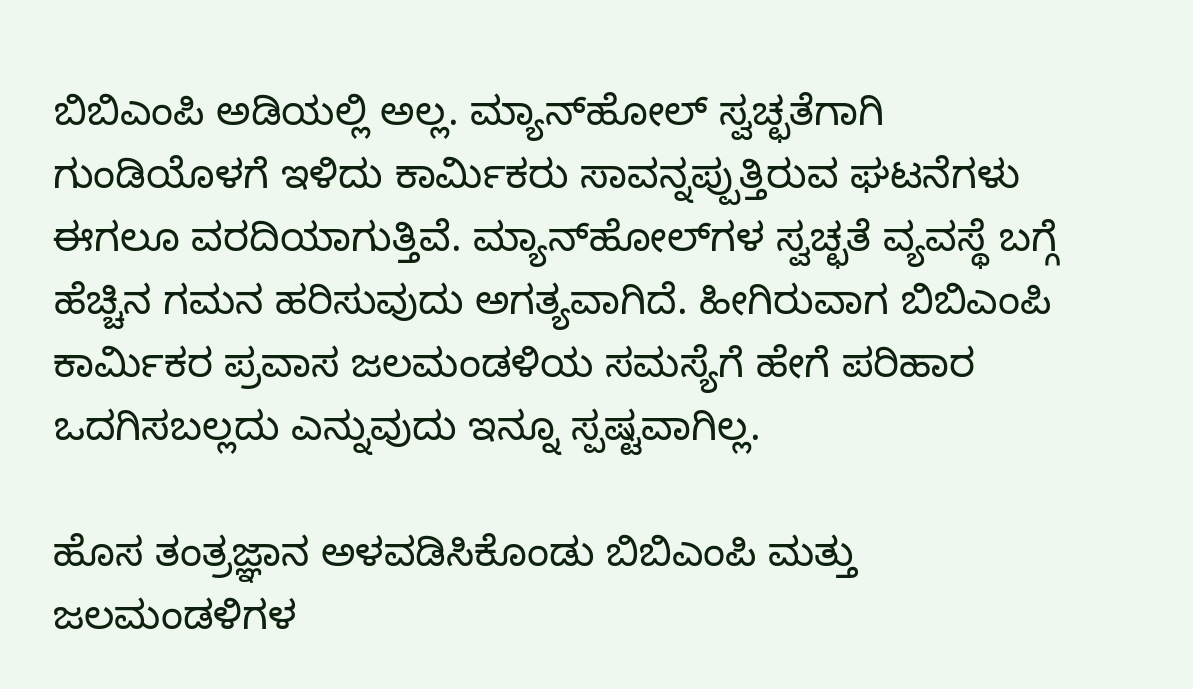ಬಿಬಿಎಂಪಿ ಅಡಿಯಲ್ಲಿ ಅಲ್ಲ. ಮ್ಯಾನ್‌ಹೋಲ್ ಸ್ವಚ್ಛತೆಗಾಗಿ ಗುಂಡಿಯೊಳಗೆ ಇಳಿದು ಕಾರ್ಮಿಕರು ಸಾವನ್ನಪ್ಪುತ್ತಿರುವ ಘಟನೆಗಳು ಈಗಲೂ ವರದಿಯಾಗುತ್ತಿವೆ. ಮ್ಯಾನ್‌ಹೋಲ್‌ಗಳ ಸ್ವಚ್ಛತೆ ವ್ಯವಸ್ಥೆ ಬಗ್ಗೆ ಹೆಚ್ಚಿನ ಗಮನ ಹರಿಸುವುದು ಅಗತ್ಯವಾಗಿದೆ. ಹೀಗಿರುವಾಗ ಬಿಬಿಎಂಪಿ ಕಾರ್ಮಿಕರ ಪ್ರವಾಸ ಜಲಮಂಡಳಿಯ ಸಮಸ್ಯೆಗೆ ಹೇಗೆ ಪರಿಹಾರ ಒದಗಿಸಬಲ್ಲದು ಎನ್ನುವುದು ಇನ್ನೂ ಸ್ಪಷ್ಟವಾಗಿಲ್ಲ.

ಹೊಸ ತಂತ್ರಜ್ಞಾನ ಅಳವಡಿಸಿಕೊಂಡು ಬಿಬಿಎಂಪಿ ಮತ್ತು ಜಲಮಂಡಳಿಗಳ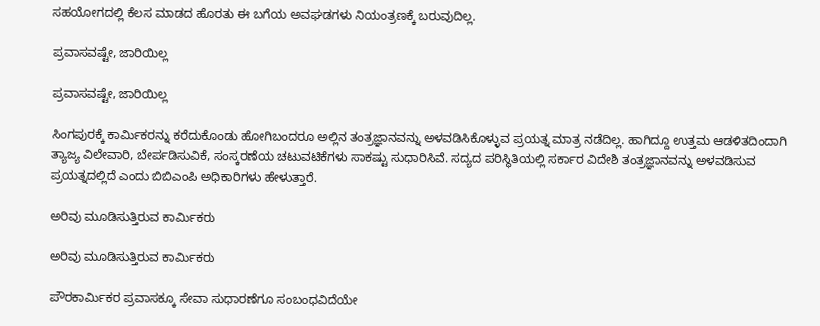ಸಹಯೋಗದಲ್ಲಿ ಕೆಲಸ ಮಾಡದ ಹೊರತು ಈ ಬಗೆಯ ಅವಘಡಗಳು ನಿಯಂತ್ರಣಕ್ಕೆ ಬರುವುದಿಲ್ಲ.

ಪ್ರವಾಸವಷ್ಟೇ, ಜಾರಿಯಿಲ್ಲ

ಪ್ರವಾಸವಷ್ಟೇ, ಜಾರಿಯಿಲ್ಲ

ಸಿಂಗಪುರಕ್ಕೆ ಕಾರ್ಮಿಕರನ್ನು ಕರೆದುಕೊಂಡು ಹೋಗಿಬಂದರೂ ಅಲ್ಲಿನ ತಂತ್ರಜ್ಞಾನವನ್ನು ಅಳವಡಿಸಿಕೊಳ್ಳುವ ಪ್ರಯತ್ನ ಮಾತ್ರ ನಡೆದಿಲ್ಲ. ಹಾಗಿದ್ದೂ ಉತ್ತಮ ಆಡಳಿತದಿಂದಾಗಿ ತ್ಯಾಜ್ಯ ವಿಲೇವಾರಿ, ಬೇರ್ಪಡಿಸುವಿಕೆ, ಸಂಸ್ಕರಣೆಯ ಚಟುವಟಿಕೆಗಳು ಸಾಕಷ್ಟು ಸುಧಾರಿಸಿವೆ. ಸದ್ಯದ ಪರಿಸ್ಥಿತಿಯಲ್ಲಿ ಸರ್ಕಾರ ವಿದೇಶಿ ತಂತ್ರಜ್ಞಾನವನ್ನು ಅಳವಡಿಸುವ ಪ್ರಯತ್ನದಲ್ಲಿದೆ ಎಂದು ಬಿಬಿಎಂಪಿ ಅಧಿಕಾರಿಗಳು ಹೇಳುತ್ತಾರೆ.

ಅರಿವು ಮೂಡಿಸುತ್ತಿರುವ ಕಾರ್ಮಿಕರು

ಅರಿವು ಮೂಡಿಸುತ್ತಿರುವ ಕಾರ್ಮಿಕರು

ಪೌರಕಾರ್ಮಿಕರ ಪ್ರವಾಸಕ್ಕೂ ಸೇವಾ ಸುಧಾರಣೆಗೂ ಸಂಬಂಧವಿದೆಯೇ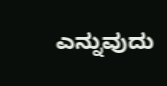ಎನ್ನುವುದು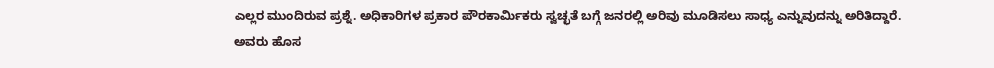ಎಲ್ಲರ ಮುಂದಿರುವ ಪ್ರಶ್ನೆ. ಅಧಿಕಾರಿಗಳ ಪ್ರಕಾರ ಪೌರಕಾರ್ಮಿಕರು ಸ್ವಚ್ಛತೆ ಬಗ್ಗೆ ಜನರಲ್ಲಿ ಅರಿವು ಮೂಡಿಸಲು ಸಾಧ್ಯ ಎನ್ನುವುದನ್ನು ಅರಿತಿದ್ದಾರೆ. ಅವರು ಹೊಸ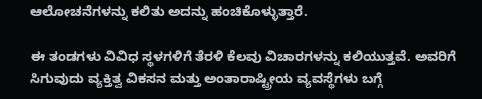ಆಲೋಚನೆಗಳನ್ನು ಕಲಿತು ಅದನ್ನು ಹಂಚಿಕೊಳ್ಳುತ್ತಾರೆ.

ಈ ತಂಡಗಳು ವಿವಿಧ ಸ್ಥಳಗಳಿಗೆ ತೆರಳಿ ಕೆಲವು ವಿಚಾರಗಳನ್ನು ಕಲಿಯುತ್ತವೆ. ಅವರಿಗೆ ಸಿಗುವುದು ವ್ಯಕ್ತಿತ್ವ ವಿಕಸನ ಮತ್ತು ಅಂತಾರಾಷ್ಟ್ರೀಯ ವ್ಯವಸ್ಥೆಗಳು ಬಗ್ಗೆ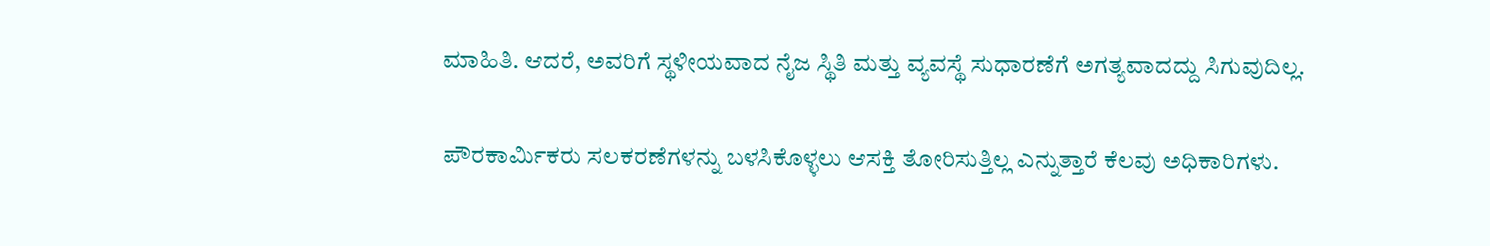ಮಾಹಿತಿ. ಆದರೆ, ಅವರಿಗೆ ಸ್ಥಳೀಯವಾದ ನೈಜ ಸ್ಥಿತಿ ಮತ್ತು ವ್ಯವಸ್ಥೆ ಸುಧಾರಣೆಗೆ ಅಗತ್ಯವಾದದ್ದು ಸಿಗುವುದಿಲ್ಲ.

ಪೌರಕಾರ್ಮಿಕರು ಸಲಕರಣೆಗಳನ್ನು ಬಳಸಿಕೊಳ್ಳಲು ಆಸಕ್ತಿ ತೋರಿಸುತ್ತಿಲ್ಲ ಎನ್ನುತ್ತಾರೆ ಕೆಲವು ಅಧಿಕಾರಿಗಳು.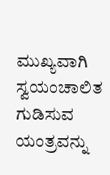ಮುಖ್ಯವಾಗಿ ಸ್ವಯಂಚಾಲಿತ ಗುಡಿಸುವ ಯಂತ್ರವನ್ನು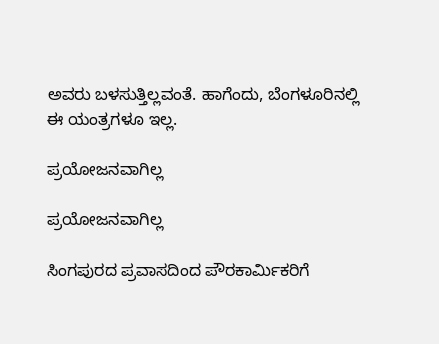ಅವರು ಬಳಸುತ್ತಿಲ್ಲವಂತೆ. ಹಾಗೆಂದು, ಬೆಂಗಳೂರಿನಲ್ಲಿ ಈ ಯಂತ್ರಗಳೂ ಇಲ್ಲ.

ಪ್ರಯೋಜನವಾಗಿಲ್ಲ

ಪ್ರಯೋಜನವಾಗಿಲ್ಲ

ಸಿಂಗಪುರದ ಪ್ರವಾಸದಿಂದ ಪೌರಕಾರ್ಮಿಕರಿಗೆ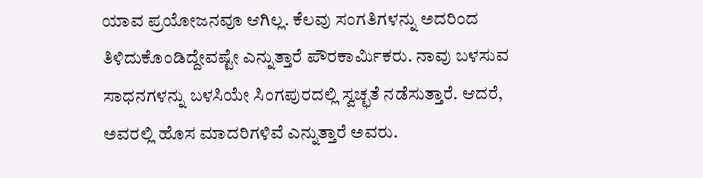ಯಾವ ಪ್ರಯೋಜನವೂ ಆಗಿಲ್ಲ. ಕೆಲವು ಸಂಗತಿಗಳನ್ನು ಅದರಿಂದ ತಿಳಿದುಕೊಂಡಿದ್ದೇವಷ್ಟೇ ಎನ್ನುತ್ತಾರೆ ಪೌರಕಾರ್ಮಿಕರು. ನಾವು ಬಳಸುವ ಸಾಧನಗಳನ್ನು ಬಳಸಿಯೇ ಸಿಂಗಪುರದಲ್ಲಿ ಸ್ವಚ್ಛತೆ ನಡೆಸುತ್ತಾರೆ. ಆದರೆ, ಅವರಲ್ಲಿ ಹೊಸ ಮಾದರಿಗಳಿವೆ ಎನ್ನುತ್ತಾರೆ ಅವರು.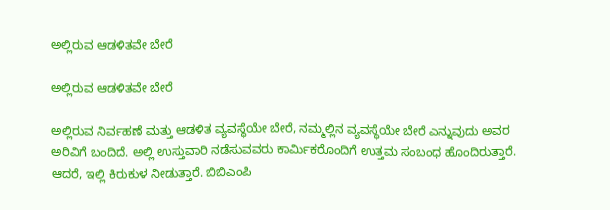ಅಲ್ಲಿರುವ ಆಡಳಿತವೇ ಬೇರೆ

ಅಲ್ಲಿರುವ ಆಡಳಿತವೇ ಬೇರೆ

ಅಲ್ಲಿರುವ ನಿರ್ವಹಣೆ ಮತ್ತು ಆಡಳಿತ ವ್ಯವಸ್ಥೆಯೇ ಬೇರೆ, ನಮ್ಮಲ್ಲಿನ ವ್ಯವಸ್ಥೆಯೇ ಬೇರೆ ಎನ್ನುವುದು ಅವರ ಅರಿವಿಗೆ ಬಂದಿದೆ. ಅಲ್ಲಿ ಉಸ್ತುವಾರಿ ನಡೆಸುವವರು ಕಾರ್ಮಿಕರೊಂದಿಗೆ ಉತ್ತಮ ಸಂಬಂಧ ಹೊಂದಿರುತ್ತಾರೆ. ಆದರೆ, ಇಲ್ಲಿ ಕಿರುಕುಳ ನೀಡುತ್ತಾರೆ. ಬಿಬಿಎಂಪಿ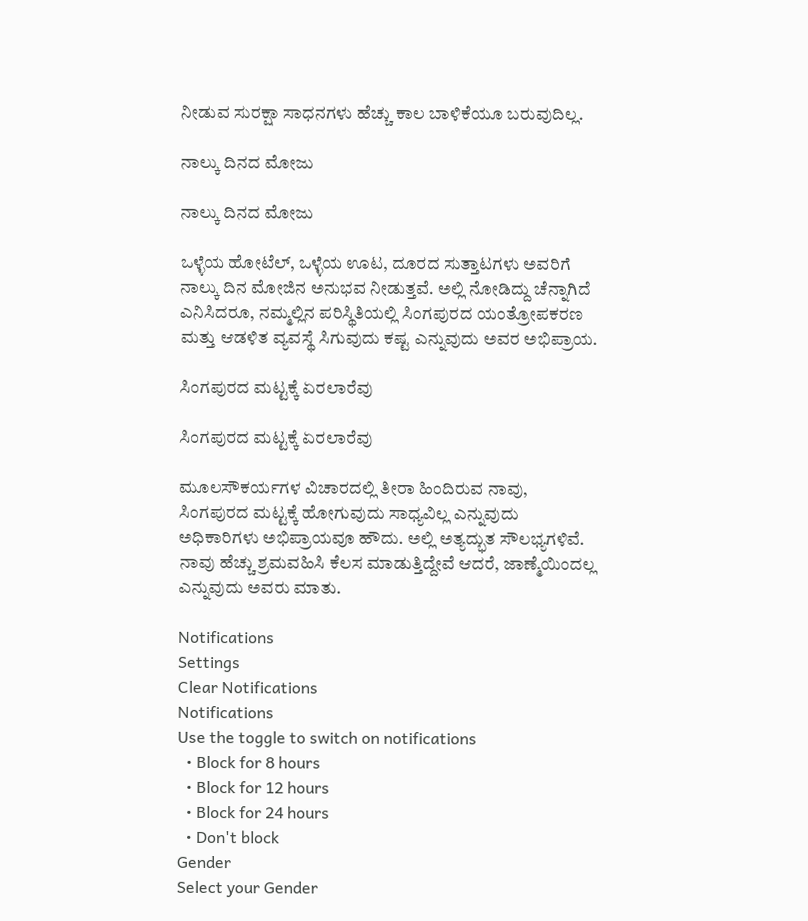ನೀಡುವ ಸುರಕ್ಷಾ ಸಾಧನಗಳು ಹೆಚ್ಚು ಕಾಲ ಬಾಳಿಕೆಯೂ ಬರುವುದಿಲ್ಲ.

ನಾಲ್ಕು ದಿನದ ಮೋಜು

ನಾಲ್ಕು ದಿನದ ಮೋಜು

ಒಳ್ಳೆಯ ಹೋಟೆಲ್, ಒಳ್ಳೆಯ ಊಟ, ದೂರದ ಸುತ್ತಾಟಗಳು ಅವರಿಗೆ ನಾಲ್ಕು ದಿನ ಮೋಜಿನ ಅನುಭವ ನೀಡುತ್ತವೆ. ಅಲ್ಲಿ ನೋಡಿದ್ದು ಚೆನ್ನಾಗಿದೆ ಎನಿಸಿದರೂ, ನಮ್ಮಲ್ಲಿನ ಪರಿಸ್ಥಿತಿಯಲ್ಲಿ ಸಿಂಗಪುರದ ಯಂತ್ರೋಪಕರಣ ಮತ್ತು ಆಡಳಿತ ವ್ಯವಸ್ಥೆ ಸಿಗುವುದು ಕಷ್ಟ ಎನ್ನುವುದು ಅವರ ಅಭಿಪ್ರಾಯ.

ಸಿಂಗಪುರದ ಮಟ್ಟಕ್ಕೆ ಏರಲಾರೆವು

ಸಿಂಗಪುರದ ಮಟ್ಟಕ್ಕೆ ಏರಲಾರೆವು

ಮೂಲಸೌಕರ್ಯಗಳ ವಿಚಾರದಲ್ಲಿ ತೀರಾ ಹಿಂದಿರುವ ನಾವು, ಸಿಂಗಪುರದ ಮಟ್ಟಕ್ಕೆ ಹೋಗುವುದು ಸಾಧ್ಯವಿಲ್ಲ ಎನ್ನುವುದು ಅಧಿಕಾರಿಗಳು ಅಭಿಪ್ರಾಯವೂ ಹೌದು. ಅಲ್ಲಿ ಅತ್ಯದ್ಭುತ ಸೌಲಭ್ಯಗಳಿವೆ. ನಾವು ಹೆಚ್ಚು ಶ್ರಮವಹಿಸಿ ಕೆಲಸ ಮಾಡುತ್ತಿದ್ದೇವೆ ಆದರೆ, ಜಾಣ್ಮೆಯಿಂದಲ್ಲ ಎನ್ನುವುದು ಅವರು ಮಾತು.

Notifications
Settings
Clear Notifications
Notifications
Use the toggle to switch on notifications
  • Block for 8 hours
  • Block for 12 hours
  • Block for 24 hours
  • Don't block
Gender
Select your Gender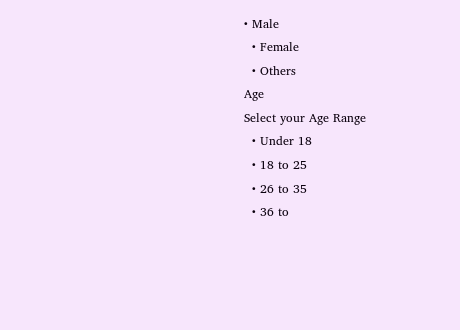• Male
  • Female
  • Others
Age
Select your Age Range
  • Under 18
  • 18 to 25
  • 26 to 35
  • 36 to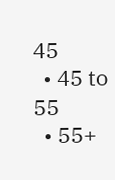45
  • 45 to 55
  • 55+